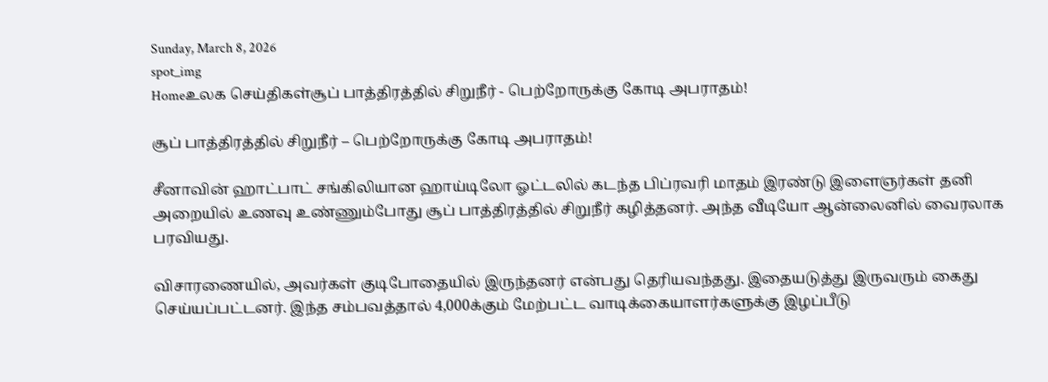Sunday, March 8, 2026
spot_img
Homeஉலக செய்திகள்சூப் பாத்திரத்தில் சிறுநீர் - பெற்றோருக்கு கோடி அபராதம்!

சூப் பாத்திரத்தில் சிறுநீர் – பெற்றோருக்கு கோடி அபராதம்!

சீனாவின் ஹாட்பாட் சங்கிலியான ஹாய்டிலோ ஓட்டலில் கடந்த பிப்ரவரி மாதம் இரண்டு இளைஞர்கள் தனி அறையில் உணவு உண்ணும்போது சூப் பாத்திரத்தில் சிறுநீர் கழித்தனர். அந்த வீடியோ ஆன்லைனில் வைரலாக பரவியது.

விசாரணையில், அவர்கள் குடிபோதையில் இருந்தனர் என்பது தெரியவந்தது. இதையடுத்து இருவரும் கைது செய்யப்பட்டனர். இந்த சம்பவத்தால் 4,000க்கும் மேற்பட்ட வாடிக்கையாளர்களுக்கு இழப்பீடு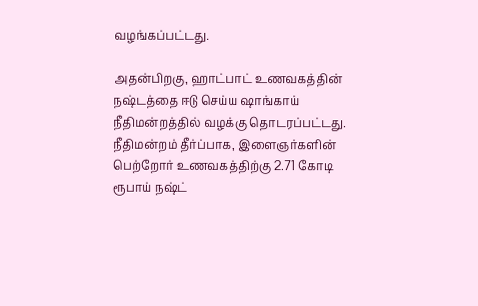வழங்கப்பட்டது.

அதன்பிறகு, ஹாட்பாட் உணவகத்தின் நஷ்டத்தை ஈடு செய்ய ஷாங்காய் நீதிமன்றத்தில் வழக்கு தொடரப்பட்டது. நீதிமன்றம் தீர்ப்பாக, இளைஞர்களின் பெற்றோர் உணவகத்திற்கு 2.71 கோடி ரூபாய் நஷ்ட்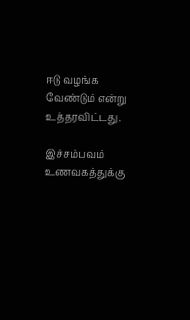ஈடு வழங்க வேண்டும் என்று உத்தரவிட்டது.

இச்சம்பவம் உணவகத்துக்கு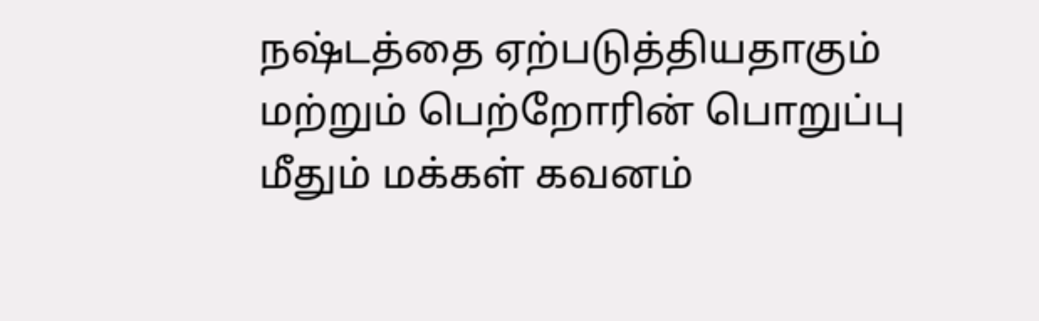நஷ்டத்தை ஏற்படுத்தியதாகும் மற்றும் பெற்றோரின் பொறுப்பு மீதும் மக்கள் கவனம்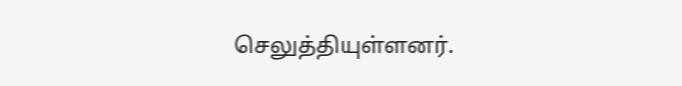செலுத்தியுள்ளனர்.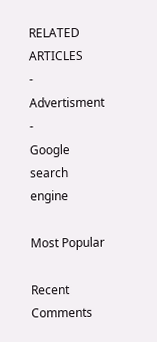RELATED ARTICLES
- Advertisment -
Google search engine

Most Popular

Recent Comments